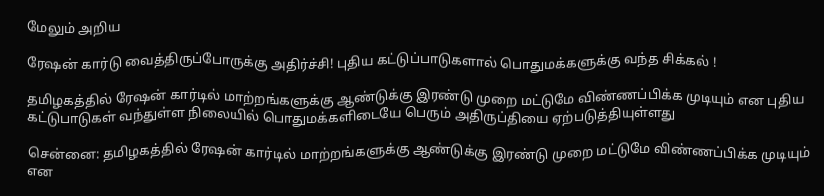மேலும் அறிய

ரேஷன் கார்டு வைத்திருப்போருக்கு அதிர்ச்சி! புதிய கட்டுப்பாடுகளால் பொதுமக்களுக்கு வந்த சிக்கல் !

தமிழகத்தில் ரேஷன் கார்டில் மாற்றங்களுக்கு ஆண்டுக்கு இரண்டு முறை மட்டுமே விண்ணப்பிக்க முடியும் என புதிய கட்டுபாடுகள் வந்துள்ள நிலையில் பொதுமக்களிடையே பெரும் அதிருப்தியை ஏற்படுத்தியுள்ளது

சென்னை: தமிழகத்தில் ரேஷன் கார்டில் மாற்றங்களுக்கு ஆண்டுக்கு இரண்டு முறை மட்டுமே விண்ணப்பிக்க முடியும் என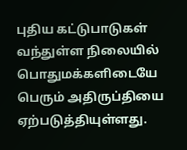புதிய கட்டுபாடுகள் வந்துள்ள நிலையில் பொதுமக்களிடையே பெரும் அதிருப்தியை ஏற்படுத்தியுள்ளது.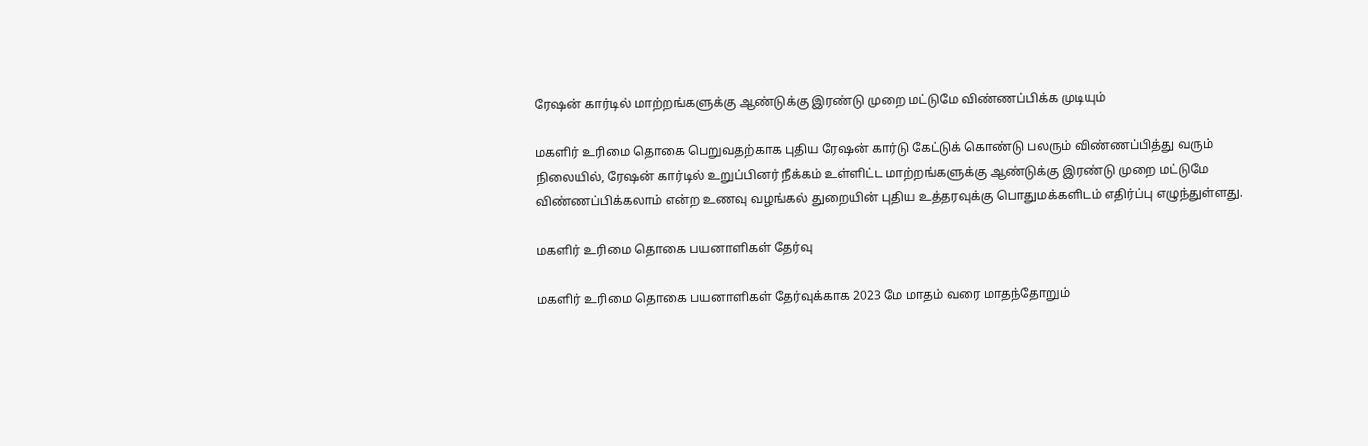ரேஷன் கார்டில் மாற்றங்களுக்கு ஆண்டுக்கு இரண்டு முறை மட்டுமே விண்ணப்பிக்க முடியும்

மகளிர் உரிமை தொகை பெறுவதற்காக புதிய ரேஷன் கார்டு கேட்டுக் கொண்டு பலரும் விண்ணப்பித்து வரும் நிலையில், ரேஷன் கார்டில் உறுப்பினர் நீக்கம் உள்ளிட்ட மாற்றங்களுக்கு ஆண்டுக்கு இரண்டு முறை மட்டுமே விண்ணப்பிக்கலாம் என்ற உணவு வழங்கல் துறையின் புதிய உத்தரவுக்கு பொதுமக்களிடம் எதிர்ப்பு எழுந்துள்ளது.

மகளிர் உரிமை தொகை பயனாளிகள் தேர்வு

மகளிர் உரிமை தொகை பயனாளிகள் தேர்வுக்காக 2023 மே மாதம் வரை மாதந்தோறும்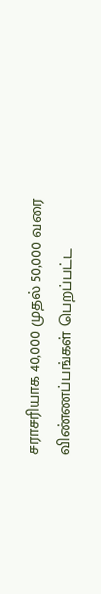சராசரியாக 40,000 முதல் 50,000 வரை விண்ணப்பங்கள் பெறப்பட்ட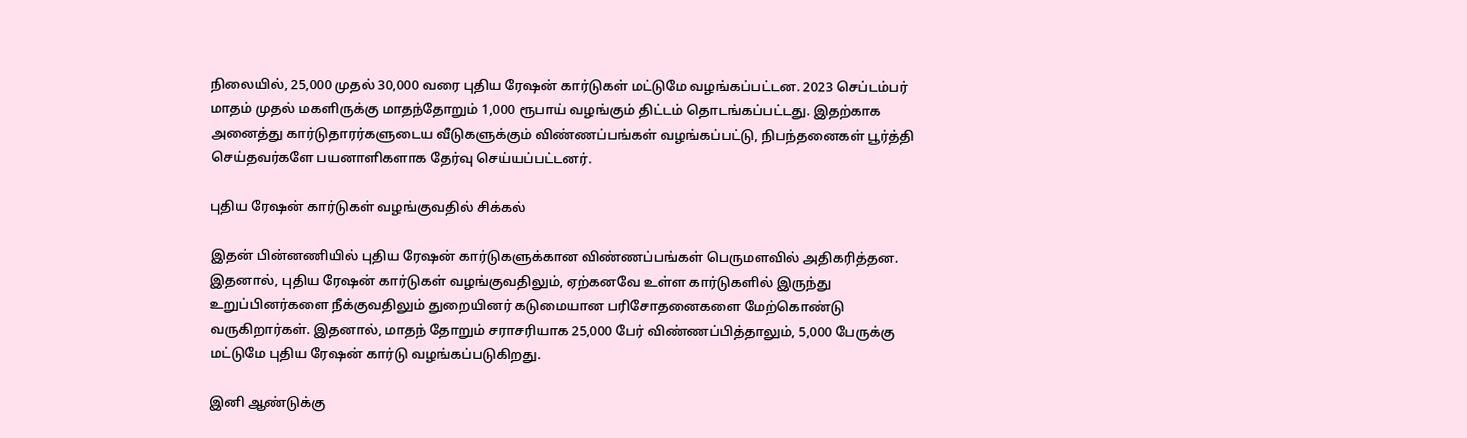நிலையில், 25,000 முதல் 30,000 வரை புதிய ரேஷன் கார்டுகள் மட்டுமே வழங்கப்பட்டன. 2023 செப்டம்பர் மாதம் முதல் மகளிருக்கு மாதந்தோறும் 1,000 ரூபாய் வழங்கும் திட்டம் தொடங்கப்பட்டது. இதற்காக அனைத்து கார்டுதாரர்களுடைய வீடுகளுக்கும் விண்ணப்பங்கள் வழங்கப்பட்டு, நிபந்தனைகள் பூர்த்தி செய்தவர்களே பயனாளிகளாக தேர்வு செய்யப்பட்டனர்.

புதிய ரேஷன் கார்டுகள் வழங்குவதில் சிக்கல்

இதன் பின்னணியில் புதிய ரேஷன் கார்டுகளுக்கான விண்ணப்பங்கள் பெருமளவில் அதிகரித்தன. இதனால், புதிய ரேஷன் கார்டுகள் வழங்குவதிலும், ஏற்கனவே உள்ள கார்டுகளில் இருந்து உறுப்பினர்களை நீக்குவதிலும் துறையினர் கடுமையான பரிசோதனைகளை மேற்கொண்டு வருகிறார்கள். இதனால், மாதந் தோறும் சராசரியாக 25,000 பேர் விண்ணப்பித்தாலும், 5,000 பேருக்கு மட்டுமே புதிய ரேஷன் கார்டு வழங்கப்படுகிறது.

இனி ஆண்டுக்கு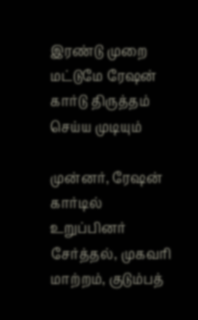இரண்டு முறை மட்டுமே ரேஷன் கார்டு திருத்தம் செய்ய முடியும்

முன்னர், ரேஷன் கார்டில் உறுப்பினர் சேர்த்தல், முகவரி மாற்றம், குடும்பத்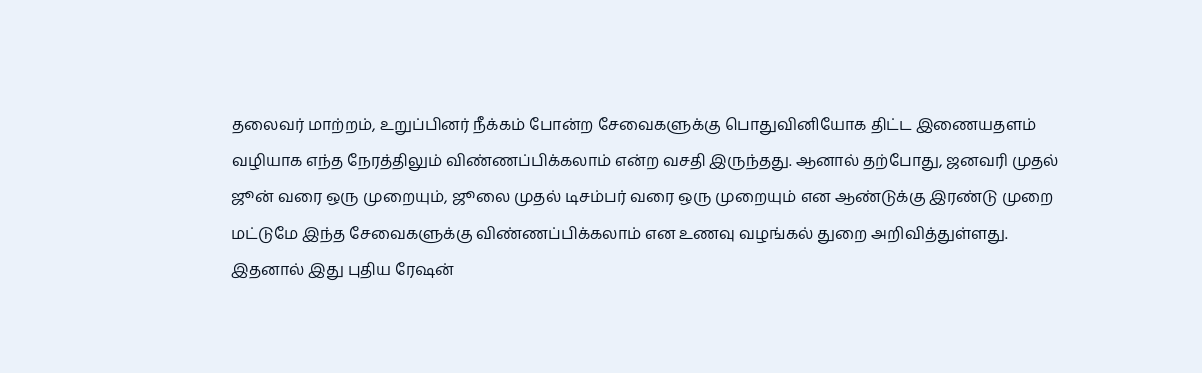தலைவர் மாற்றம், உறுப்பினர் நீக்கம் போன்ற சேவைகளுக்கு பொதுவினியோக திட்ட இணையதளம் வழியாக எந்த நேரத்திலும் விண்ணப்பிக்கலாம் என்ற வசதி இருந்தது. ஆனால் தற்போது, ஜனவரி முதல் ஜூன் வரை ஒரு முறையும், ஜூலை முதல் டிசம்பர் வரை ஒரு முறையும் என ஆண்டுக்கு இரண்டு முறை மட்டுமே இந்த சேவைகளுக்கு விண்ணப்பிக்கலாம் என உணவு வழங்கல் துறை அறிவித்துள்ளது. இதனால் இது புதிய ரேஷன்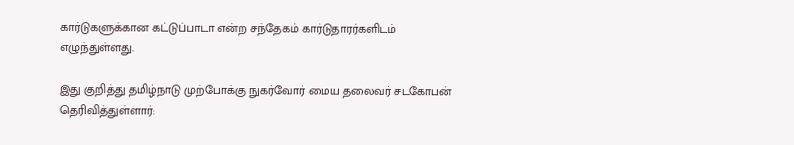கார்டுகளுக்கான கட்டுப்பாடா என்ற சந்தேகம் கார்டுதாரர்களிடம் எழுந்துள்ளது.

இது குறித்து தமிழ்நாடு முற்போக்கு நுகர்வோர் மைய தலைவர் சடகோபன் தெரிவித்துள்ளார்: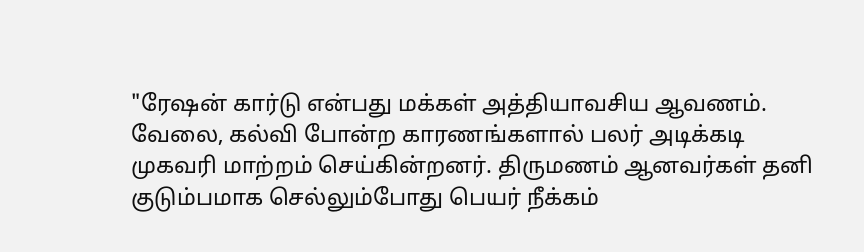"ரேஷன் கார்டு என்பது மக்கள் அத்தியாவசிய ஆவணம். வேலை, கல்வி போன்ற காரணங்களால் பலர் அடிக்கடி முகவரி மாற்றம் செய்கின்றனர். திருமணம் ஆனவர்கள் தனி குடும்பமாக செல்லும்போது பெயர் நீக்கம்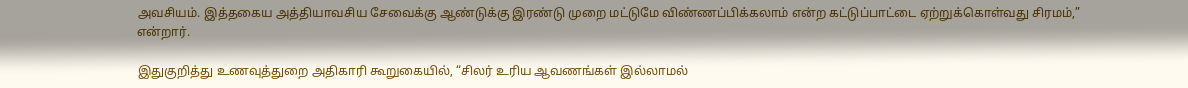அவசியம். இத்தகைய அத்தியாவசிய சேவைக்கு ஆண்டுக்கு இரண்டு முறை மட்டுமே விண்ணப்பிக்கலாம் என்ற கட்டுப்பாட்டை ஏற்றுக்கொள்வது சிரமம்,” என்றார்.

இதுகுறித்து உணவுத்துறை அதிகாரி கூறுகையில், “சிலர் உரிய ஆவணங்கள் இல்லாமல்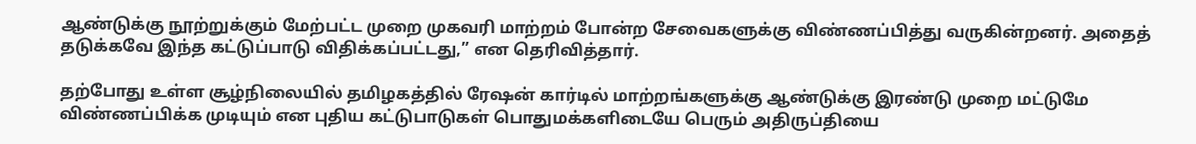ஆண்டுக்கு நூற்றுக்கும் மேற்பட்ட முறை முகவரி மாற்றம் போன்ற சேவைகளுக்கு விண்ணப்பித்து வருகின்றனர். அதைத் தடுக்கவே இந்த கட்டுப்பாடு விதிக்கப்பட்டது,” என தெரிவித்தார்.

தற்போது உள்ள சூழ்நிலையில் தமிழகத்தில் ரேஷன் கார்டில் மாற்றங்களுக்கு ஆண்டுக்கு இரண்டு முறை மட்டுமே விண்ணப்பிக்க முடியும் என புதிய கட்டுபாடுகள் பொதுமக்களிடையே பெரும் அதிருப்தியை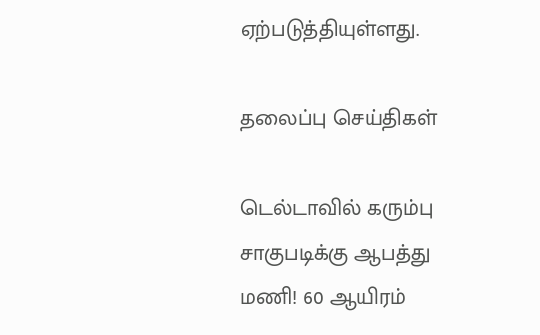ஏற்படுத்தியுள்ளது.

தலைப்பு செய்திகள்

டெல்டாவில் கரும்பு சாகுபடிக்கு ஆபத்து மணி! 60 ஆயிரம்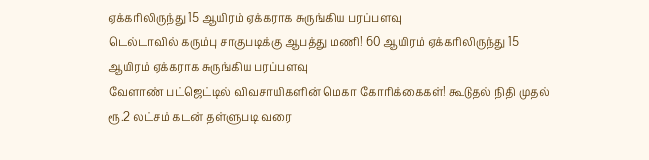ஏக்கரிலிருந்து 15 ஆயிரம் ஏக்கராக சுருங்கிய பரப்பளவு
டெல்டாவில் கரும்பு சாகுபடிக்கு ஆபத்து மணி! 60 ஆயிரம் ஏக்கரிலிருந்து 15 ஆயிரம் ஏக்கராக சுருங்கிய பரப்பளவு
வேளாண் பட்ஜெட்டில் விவசாயிகளின் மெகா கோரிக்கைகள்! கூடுதல் நிதி முதல் ரூ.2 லட்சம் கடன் தள்ளுபடி வரை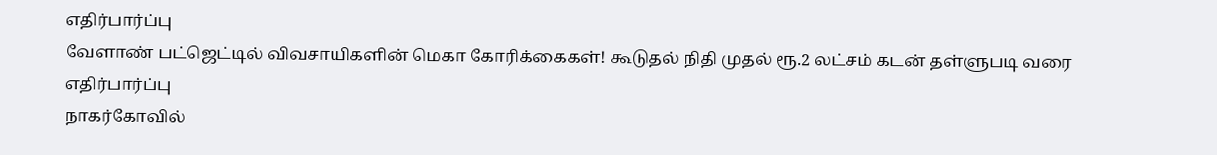எதிர்பார்ப்பு
வேளாண் பட்ஜெட்டில் விவசாயிகளின் மெகா கோரிக்கைகள்! கூடுதல் நிதி முதல் ரூ.2 லட்சம் கடன் தள்ளுபடி வரை எதிர்பார்ப்பு
நாகர்கோவில்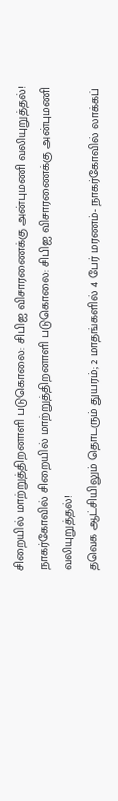சிறையில் மாற்றுத்திறனாளி படுகொலை: சிபிஐ விசாரணைக்கு அன்புமணி வலியுறுத்தல்!
நாகர்கோவில் சிறையில் மாற்றுத்திறனாளி படுகொலை: சிபிஐ விசாரணைக்கு அன்புமணி வலியுறுத்தல்!
தவெக ஆட்சியிலும் தொடரும் துயரம்; 2 மாதங்களில் 4 பேர் மரணம்- நாகர்கோவில் லாக்கப்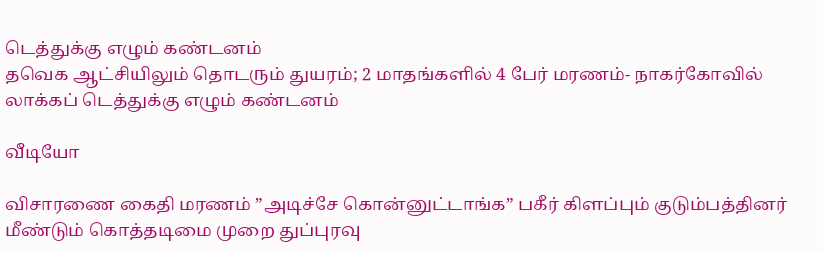டெத்துக்கு எழும் கண்டனம்
தவெக ஆட்சியிலும் தொடரும் துயரம்; 2 மாதங்களில் 4 பேர் மரணம்- நாகர்கோவில் லாக்கப் டெத்துக்கு எழும் கண்டனம்

வீடியோ

விசாரணை கைதி மரணம் ”அடிச்சே கொன்னுட்டாங்க” பகீர் கிளப்பும் குடும்பத்தினர்
மீண்டும் கொத்தடிமை முறை துப்புரவு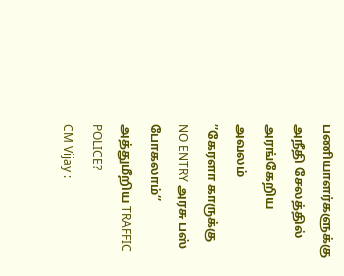பணியாளர்களுக்கு அநீதி சேலத்தில் அரங்கேறிய அவலம்
’’கேரளா காருக்கு NO ENTRY அரசு பஸ் போகலாம்’’ அத்துமீறிய TRAFFIC POLICE?
CM Vijay :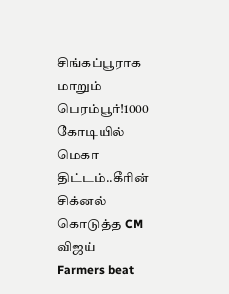சிங்கப்பூராக மாறும் பெரம்பூர்!1000 கோடியில் மெகா திட்டம்..கீரின் சிக்னல் கொடுத்த CM விஜய்
Farmers beat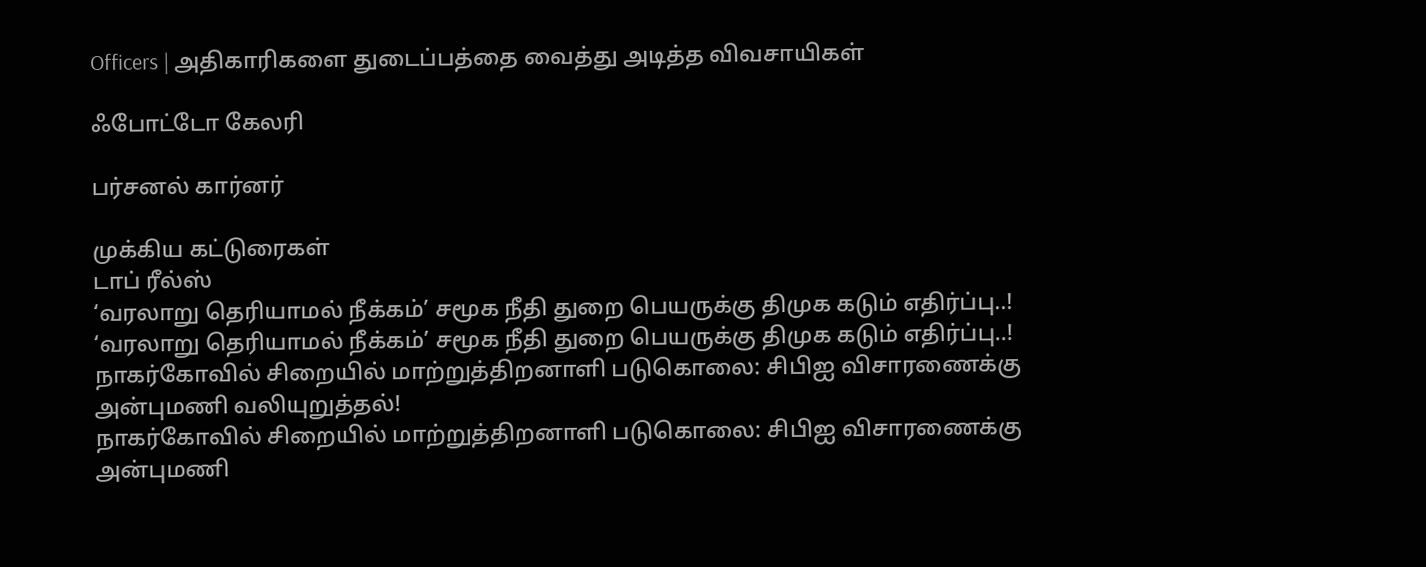Officers | அதிகாரிகளை துடைப்பத்தை வைத்து அடித்த விவசாயிகள்

ஃபோட்டோ கேலரி

பர்சனல் கார்னர்

முக்கிய கட்டுரைகள்
டாப் ரீல்ஸ்
‘வரலாறு தெரியாமல் நீக்கம்’ சமூக நீதி துறை பெயருக்கு திமுக கடும் எதிர்ப்பு..!
‘வரலாறு தெரியாமல் நீக்கம்’ சமூக நீதி துறை பெயருக்கு திமுக கடும் எதிர்ப்பு..!
நாகர்கோவில் சிறையில் மாற்றுத்திறனாளி படுகொலை: சிபிஐ விசாரணைக்கு அன்புமணி வலியுறுத்தல்!
நாகர்கோவில் சிறையில் மாற்றுத்திறனாளி படுகொலை: சிபிஐ விசாரணைக்கு அன்புமணி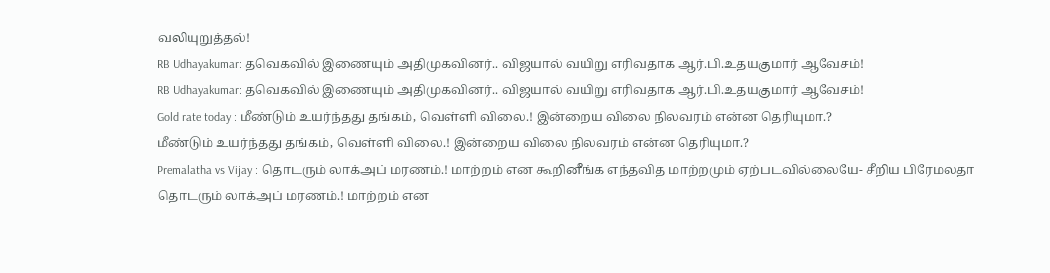வலியுறுத்தல்!
RB Udhayakumar: தவெகவில் இணையும் அதிமுகவினர்.. விஜயால் வயிறு எரிவதாக ஆர்.பி.உதயகுமார் ஆவேசம்!
RB Udhayakumar: தவெகவில் இணையும் அதிமுகவினர்.. விஜயால் வயிறு எரிவதாக ஆர்.பி.உதயகுமார் ஆவேசம்!
Gold rate today : மீண்டும் உயர்ந்தது தங்கம், வெள்ளி விலை.! இன்றைய விலை நிலவரம் என்ன தெரியுமா.?
மீண்டும் உயர்ந்தது தங்கம், வெள்ளி விலை.! இன்றைய விலை நிலவரம் என்ன தெரியுமா.?
Premalatha vs Vijay : தொடரும் லாக்அப் மரணம்.! மாற்றம் என கூறினீங்க எந்தவித மாற்றமும் ஏற்படவில்லையே- சீறிய பிரேமலதா
தொடரும் லாக்அப் மரணம்.! மாற்றம் என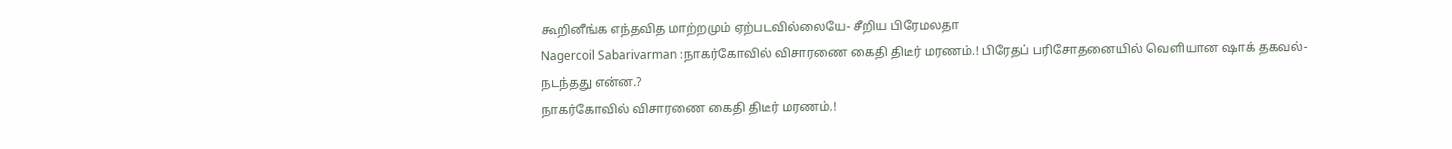கூறினீங்க எந்தவித மாற்றமும் ஏற்படவில்லையே- சீறிய பிரேமலதா
Nagercoil Sabarivarman :நாகர்கோவில் விசாரணை கைதி திடீர் மரணம்.! பிரேதப் பரிசோதனையில் வெளியான ஷாக் தகவல்- நடந்தது என்ன.?
நாகர்கோவில் விசாரணை கைதி திடீர் மரணம்.!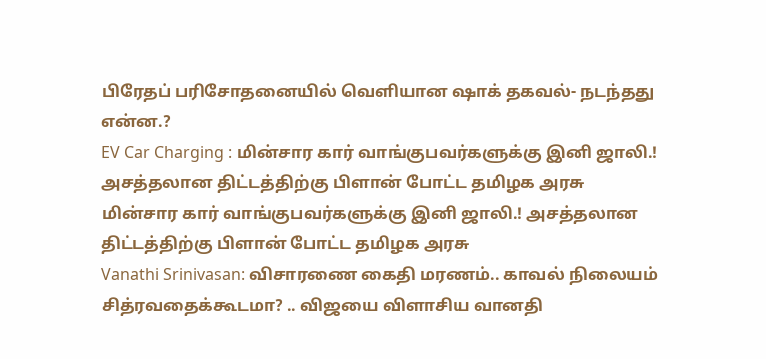பிரேதப் பரிசோதனையில் வெளியான ஷாக் தகவல்- நடந்தது என்ன.?
EV Car Charging : மின்சார கார் வாங்குபவர்களுக்கு இனி ஜாலி.! அசத்தலான திட்டத்திற்கு பிளான் போட்ட தமிழக அரசு
மின்சார கார் வாங்குபவர்களுக்கு இனி ஜாலி.! அசத்தலான திட்டத்திற்கு பிளான் போட்ட தமிழக அரசு
Vanathi Srinivasan: விசாரணை கைதி மரணம்.. காவல் நிலையம் சித்ரவதைக்கூடமா? .. விஜயை விளாசிய வானதி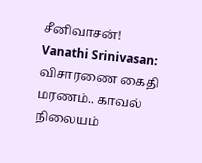சீனிவாசன்!
Vanathi Srinivasan: விசாரணை கைதி மரணம்.. காவல் நிலையம்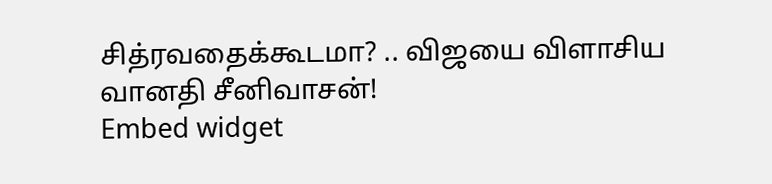சித்ரவதைக்கூடமா? .. விஜயை விளாசிய வானதி சீனிவாசன்!
Embed widget